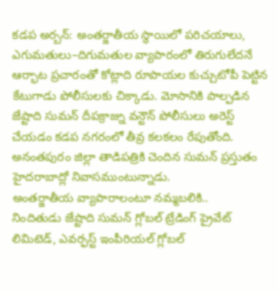కడప అర్బన్: అంతర్జాతీయ స్థాయిలో పరిచయాలు, ఎగుమతులు–దిగుమతుల వ్యాపారంలో తిరుగులేదనే ఆర్భాట ప్రచారంతో కోట్లాది రూపాయల కుచ్చుటోపీ పెట్టిన కేటుగాడు పోలీసులకు చిక్కాడు. మోసానికి పాల్పడిన జేష్టాది సుమన్ దీపక్రాజ్ను వన్టౌన్ పోలీసులు అరెస్ట్ చేయడం కడప నగరంలో తీవ్ర కలకలం రేపుతోంది. అనంతపురం జిల్లా తాడిపత్రికి చెందిన సుమన్ ప్రస్తుతం హైదరాబాద్లో నివాసముంటున్నాడు.
అంతర్జాతీయ వ్యాపారాలంటూ నమ్మబలికి..
నిందితుడు జేష్టాది సుమన్ గ్లోబల్ ట్రేడింగ్ ప్రైవేట్ లిమిటెడ్, ఎవర్ఫస్ట్ ఇంపీరియల్ గ్లోబల్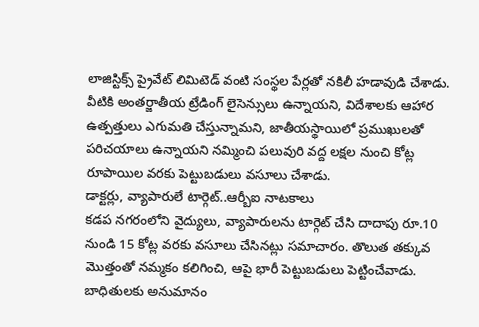లాజిస్టిక్స్ ప్రైవేట్ లిమిటెడ్ వంటి సంస్థల పేర్లతో నకిలీ హడావుడి చేశాడు. వీటికి అంతర్జాతీయ ట్రేడింగ్ లైసెన్సులు ఉన్నాయని, విదేశాలకు ఆహార ఉత్పత్తులు ఎగుమతి చేస్తున్నామని, జాతీయస్థాయిలో ప్రముఖులతో పరిచయాలు ఉన్నాయని నమ్మించి పలువురి వద్ద లక్షల నుంచి కోట్ల రూపాయిల వరకు పెట్టుబడులు వసూలు చేశాడు.
డాక్టర్లు, వ్యాపారులే టార్గెట్..ఆర్బీఐ నాటకాలు
కడప నగరంలోని వైద్యులు, వ్యాపారులను టార్గెట్ చేసి దాదాపు రూ.10 నుండి 15 కోట్ల వరకు వసూలు చేసినట్లు సమాచారం. తొలుత తక్కువ మొత్తంతో నమ్మకం కలిగించి, ఆపై భారీ పెట్టుబడులు పెట్టించేవాడు. బాధితులకు అనుమానం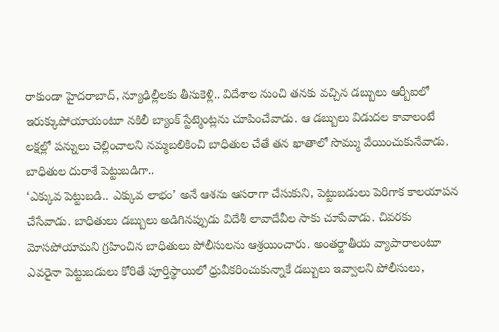రాకుండా హైదరాబాద్, న్యూఢిల్లీలకు తీసుకెళ్లి.. విదేశాల నుంచి తనకు వచ్చిన డబ్బులు ఆర్బీఐలో ఇరుక్కుపోయాయంటూ నకిలీ బ్యాంక్ స్టేట్మెంట్లను చూపించేవాడు. ఆ డబ్బులు విడుదల కావాలంటే లక్షల్లో పన్నులు చెల్లించాలని నమ్మబలికించి బాధితుల చేతే తన ఖాతాలో సొమ్ము వేయించుకునేవాడు.
బాధితుల దురాశే పెట్టుబడిగా..
‘ఎక్కువ పెట్టుబడి.. ఎక్కువ లాభం’ అనే ఆశను ఆసరాగా చేసుకుని, పెట్టుబడులు పెరిగాక కాలయాపన చేసేవాడు. బాధితులు డబ్బులు అడిగినప్పుడు విదేశీ లావాదేవీల సాకు చూపేవాడు. చివరకు మోసపోయామని గ్రహించిన బాధితులు పోలీసులను ఆశ్రయించారు. అంతర్జాతీయ వ్యాపారాలంటూ ఎవరైనా పెట్టుబడులు కోరితే పూర్తిస్థాయిలో ధ్రువీకరించుకున్నాకే డబ్బులు ఇవ్వాలని పోలీసులు,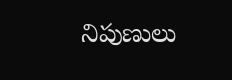నిపుణులు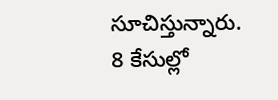సూచిస్తున్నారు.
8 కేసుల్లో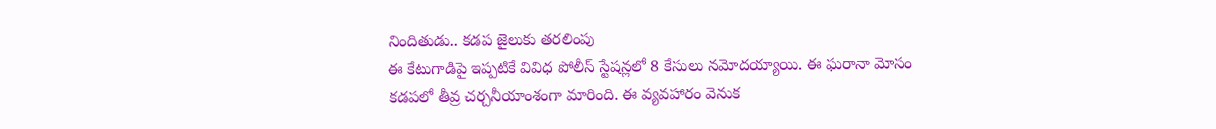నిందితుడు.. కడప జైలుకు తరలింపు
ఈ కేటుగాడిపై ఇప్పటికే వివిధ పోలీస్ స్టేషన్లలో 8 కేసులు నమోదయ్యాయి. ఈ ఘరానా మోసం కడపలో తీవ్ర చర్చనీయాంశంగా మారింది. ఈ వ్యవహారం వెనుక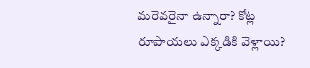మరెవరైనా ఉన్నారా? కోట్ల రూపాయలు ఎక్కడికి వెళ్లాయి?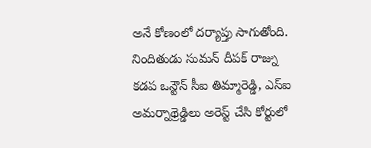అనే కోణంలో దర్యాప్తు సాగుతోంది. నిందితుడు సుమన్ దీపక్ రాజ్ను కడప ఒన్టౌన్ సీఐ తిమ్మారెడ్డి, ఎస్ఐ అమర్నాథ్రెడ్డిలు అరెస్ట్ చేసి కోర్టులో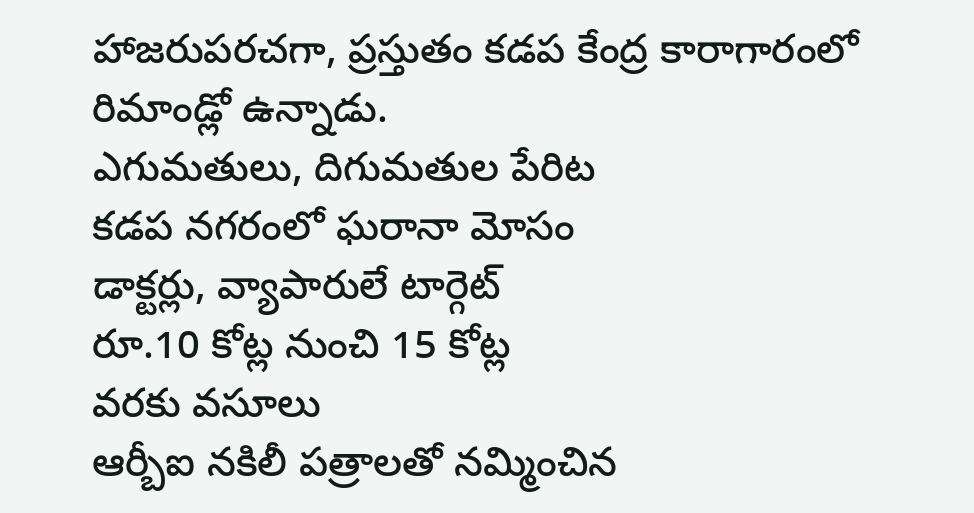హాజరుపరచగా, ప్రస్తుతం కడప కేంద్ర కారాగారంలో రిమాండ్లో ఉన్నాడు.
ఎగుమతులు, దిగుమతుల పేరిట
కడప నగరంలో ఘరానా మోసం
డాక్టర్లు, వ్యాపారులే టార్గెట్
రూ.10 కోట్ల నుంచి 15 కోట్ల
వరకు వసూలు
ఆర్బీఐ నకిలీ పత్రాలతో నమ్మించిన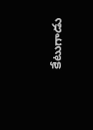కేటుగాడు